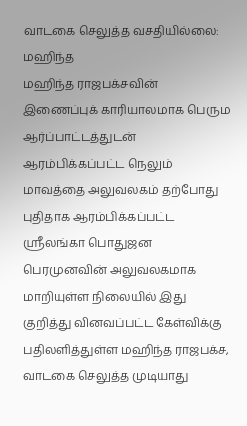வாடகை செலுத்த வசதியில்லை: மஹிந்த
மஹிந்த ராஜபக்சவின் இணைப்புக் காரியாலமாக பெரும ஆர்ப்பாட்டத்துடன் ஆரம்பிக்கப்பட்ட நெலும் மாவத்தை அலுவலகம் தற்போது புதிதாக ஆரம்பிக்கப்பட்ட ஸ்ரீலங்கா பொதுஜன பெரமுனவின் அலுவலகமாக மாறியுள்ள நிலையில் இது குறித்து வினவப்பட்ட கேள்விக்கு பதிலளித்துள்ள மஹிந்த ராஜபக்ச, வாடகை செலுத்த முடியாது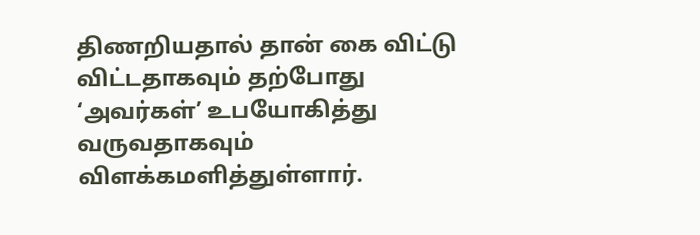திணறியதால் தான் கை விட்டு விட்டதாகவும் தற்போது ‘அவர்கள்’ உபயோகித்து வருவதாகவும் விளக்கமளித்துள்ளார்.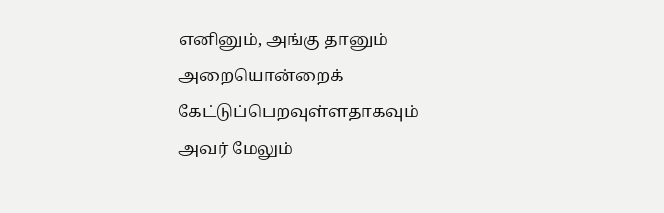எனினும், அங்கு தானும் அறையொன்றைக் கேட்டுப்பெறவுள்ளதாகவும் அவர் மேலும்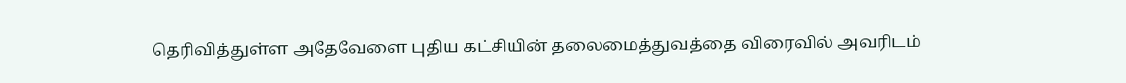தெரிவித்துள்ள அதேவேளை புதிய கட்சியின் தலைமைத்துவத்தை விரைவில் அவரிடம்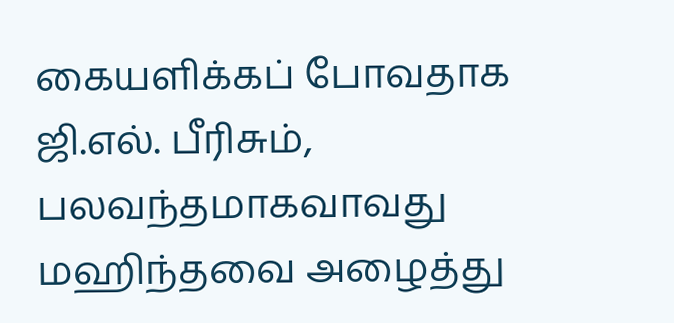கையளிக்கப் போவதாக ஜி.எல். பீரிசும், பலவந்தமாகவாவது மஹிந்தவை அழைத்து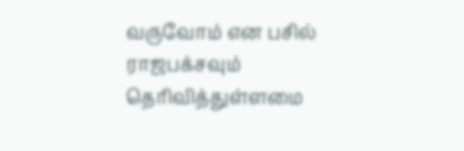வருவோம் என பசில் ராஜபக்சவும் தெரிவித்துள்ளமை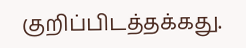குறிப்பிடத்தக்கது.